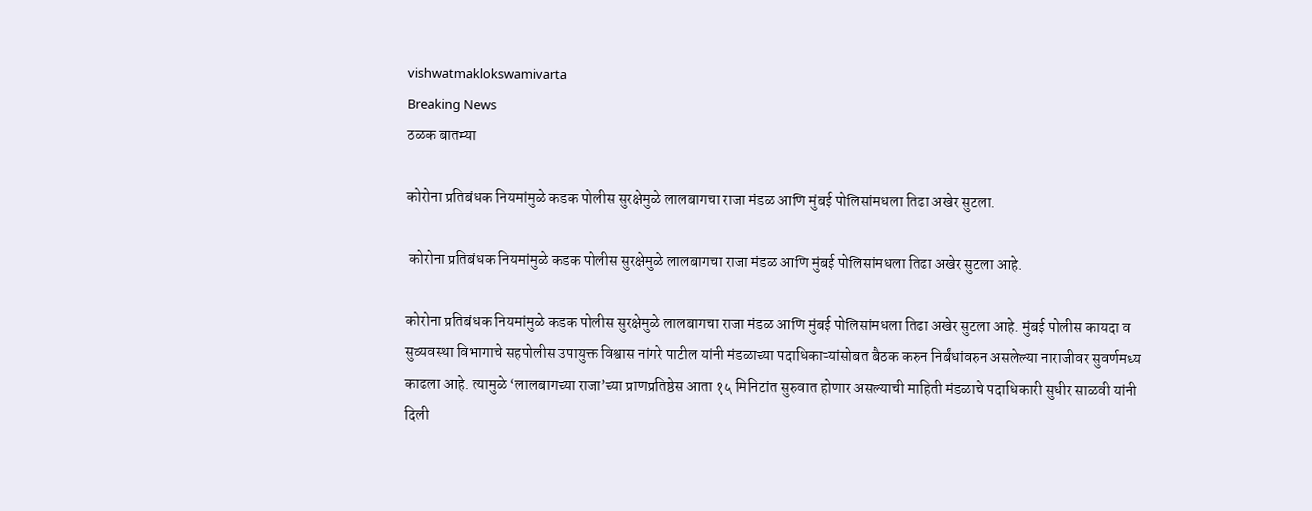vishwatmaklokswamivarta
Breaking News
ठळक बातम्या

कोरोना प्रतिबंधक नियमांमुळे कडक पोलीस सुरक्षेमुळे लालबागचा राजा मंडळ आणि मुंबई पोलिसांमधला तिढा अखेर सुटला.

 कोरोना प्रतिबंधक नियमांमुळे कडक पोलीस सुरक्षेमुळे लालबागचा राजा मंडळ आणि मुंबई पोलिसांमधला तिढा अखेर सुटला आहे.

कोरोना प्रतिबंधक नियमांमुळे कडक पोलीस सुरक्षेमुळे लालबागचा राजा मंडळ आणि मुंबई पोलिसांमधला तिढा अखेर सुटला आहे. मुंबई पोलीस कायदा व सुव्यवस्था विभागाचे सहपोलीस उपायुक्त विश्वास नांगरे पाटील यांनी मंडळाच्या पदाधिकाऱ्यांसोबत बैठक करुन निर्बंधांवरुन असलेल्या नाराजीवर सुवर्णमध्य काढला आहे. त्यामुळे ‘लालबागच्या राजा’च्या प्राणप्रतिष्ठेस आता १५ मिनिटांत सुरुवात होणार असल्याची माहिती मंडळाचे पदाधिकारी सुधीर साळवी यांनी दिली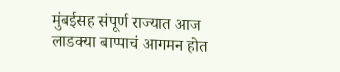मुंबईसह संपूर्ण राज्यात आज लाडक्या बाप्पाचं आगमन होत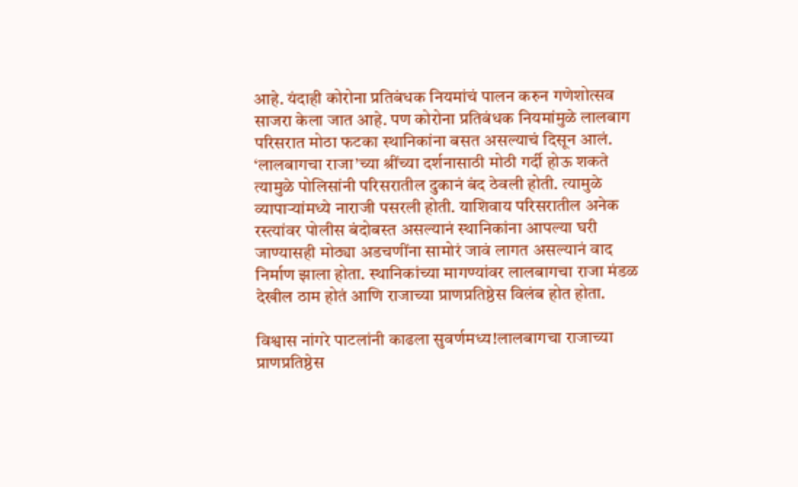आहे. यंदाही कोरोना प्रतिबंधक नियमांचं पालन करुन गणेशोत्सव साजरा केला जात आहे. पण कोरोना प्रतिबंधक नियमांमुळे लालबाग परिसरात मोठा फटका स्थानिकांना बसत असल्याचं दिसून आलं. ‘लालबागचा राजा’च्या श्रींच्या दर्शनासाठी मोठी गर्दी होऊ शकते त्यामुळे पोलिसांनी परिसरातील दुकानं बंद ठेवली होती. त्यामुळे व्यापाऱ्यांमध्ये नाराजी पसरली होती. याशिवाय परिसरातील अनेक रस्त्यांवर पोलीस बंदोबस्त असल्यानं स्थानिकांना आपल्या घरी जाण्यासही मोठ्या अडचणींना सामोरं जावं लागत असल्यानं वाद निर्माण झाला होता. स्थानिकांच्या मागण्यांवर लालबागचा राजा मंडळ देखील ठाम होतं आणि राजाच्या प्राणप्रतिष्ठेस विलंब होत होता.

विश्वास नांगरे पाटलांनी काढला सुवर्णमध्य!लालबागचा राजाच्या प्राणप्रतिष्ठेस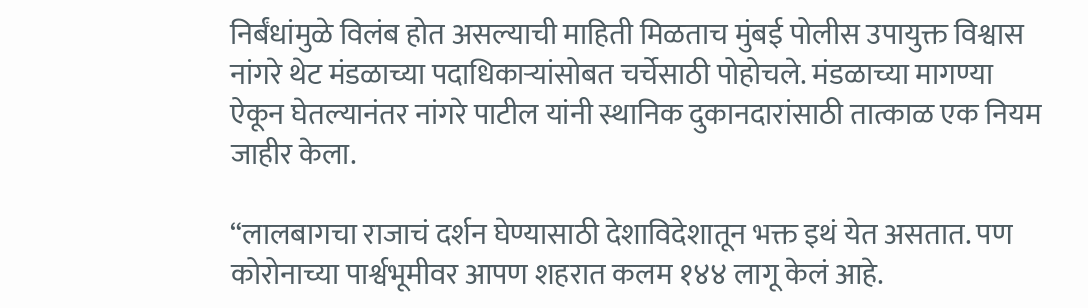निर्बंधांमुळे विलंब होत असल्याची माहिती मिळताच मुंबई पोलीस उपायुक्त विश्वास नांगरे थेट मंडळाच्या पदाधिकाऱ्यांसोबत चर्चेसाठी पोहोचले. मंडळाच्या मागण्या ऐकून घेतल्यानंतर नांगरे पाटील यांनी स्थानिक दुकानदारांसाठी तात्काळ एक नियम जाहीर केला.

“लालबागचा राजाचं दर्शन घेण्यासाठी देशाविदेशातून भक्त इथं येत असतात. पण कोरोनाच्या पार्श्वभूमीवर आपण शहरात कलम १४४ लागू केलं आहे.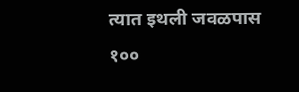त्यात इथली जवळपास १००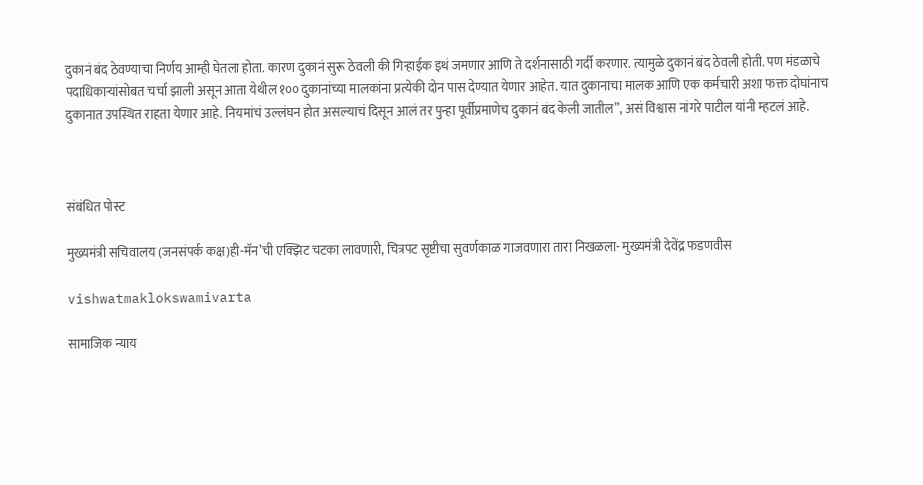दुकानं बंद ठेवण्याचा निर्णय आम्ही घेतला होता. कारण दुकानं सुरू ठेवली की गिऱ्हाईक इथं जमणार आणि ते दर्शनासाठी गर्दी करणार. त्यामुळे दुकानं बंद ठेवली होती. पण मंडळाचे पदाधिकाऱ्यांसोबत चर्चा झाली असून आता येथील १०० दुकानांच्या मालकांना प्रत्येकी दोन पास देण्यात येणार आहेत. यात दुकानाचा मालक आणि एक कर्मचारी अशा फक्त दोघांनाच दुकानात उपस्थित राहता येणार आहे. नियमांचं उल्लंघन होत असल्याचं दिसून आलं तर पुन्हा पूर्वीप्रमाणेच दुकानं बंद केली जातील”, असं विश्वास नांगरे पाटील यांनी म्हटलं आहे.



संबंधित पोस्ट

मुख्यमंत्री सचिवालय (जनसंपर्क कक्ष)ही-मॅन’ची एक्झिट चटका लावणारी, चित्रपट सृष्टीचा सुवर्णकाळ गाजवणारा तारा निखळला- मुख्यमंत्री देवेंद्र फडणवीस

vishwatmaklokswamivarta

सामाजिक न्याय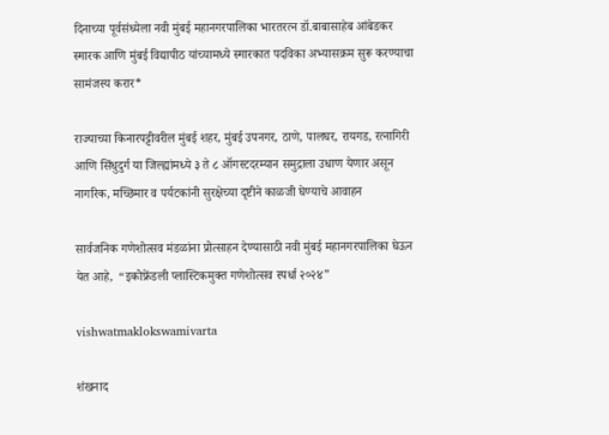दिनाच्या पूर्वसंध्येला नवी मुंबई महानगरपालिका भारतरत्न डॉ.बाबासाहेब आंबेडकर स्मारक आणि मुंबई विद्यापीठ यांच्यामध्ये स्मारकात पदविका अभ्यासक्रम सुरू करण्याचा सामंजस्य करार*

राज्याच्या किनारपट्टीवरील मुंबई शहर, मुंबई उपनगर, ठाणे, पालघर, रायगड, रत्नागिरी आणि सिंधुदुर्ग या जिल्ह्यांमध्ये ३ ते ८ ऑगस्टदरम्यान समुद्राला उधाण येणार असून नागरिक, मच्छिमार व पर्यटकांनी सुरक्षेच्या दृष्टीने काळजी घेण्याचे आवाहन

सार्वजनिक गणेशोत्सव मंडळांना प्रोत्साहन देण्यासाठी नवी मुंबई महानगरपालिका घेऊन येत आहे,  “इकोफ्रेंडली प्लास्टिकमुक्त गणेशोत्सव स्पर्धा २०२४”

vishwatmaklokswamivarta

शंखनाद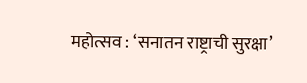महोत्सव : ‘सनातन राष्ट्राची सुरक्षा’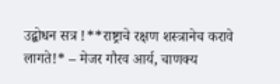उद्बोधन सत्र !**राष्ट्राचे रक्षण शस्त्रानेच करावे लागते!* – मेजर गौरव आर्य, चाणक्य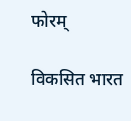फोरम्

विकसित भारत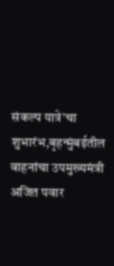संकल्प यात्रे’चा शुभारंभ,बृहन्मुंबईतील वाहनांचा उपमुख्यमंत्री अजित पवार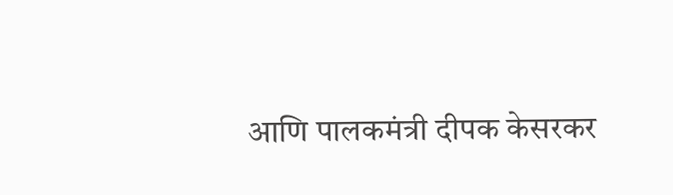आणि पालकमंत्री दीपक केसरकर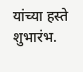यांच्या हस्ते शुभारंभ.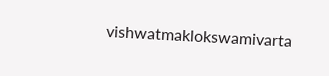vishwatmaklokswamivarta